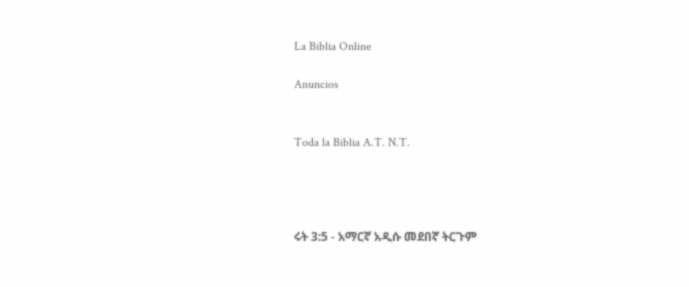La Biblia Online

Anuncios


Toda la Biblia A.T. N.T.




ሩት 3:5 - አማርኛ አዲሱ መደበኛ ትርጉም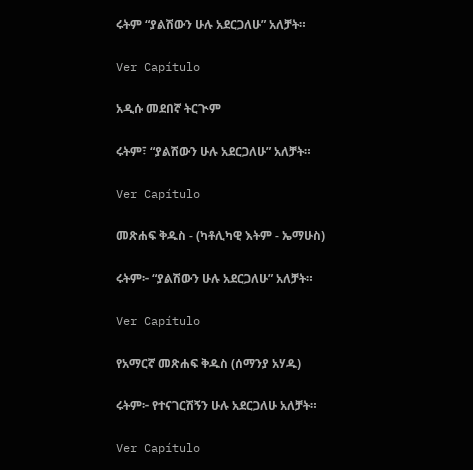ሩትም “ያልሽውን ሁሉ አደርጋለሁ” አለቻት።

Ver Capítulo

አዲሱ መደበኛ ትርጒም

ሩትም፣ “ያልሽውን ሁሉ አደርጋለሁ” አለቻት።

Ver Capítulo

መጽሐፍ ቅዱስ - (ካቶሊካዊ እትም - ኤማሁስ)

ሩትም፦ “ያልሽውን ሁሉ አደርጋለሁ” አለቻት።

Ver Capítulo

የአማርኛ መጽሐፍ ቅዱስ (ሰማንያ አሃዱ)

ሩትም፦ የተናገርሽኝን ሁሉ አደርጋለሁ አለቻት።

Ver Capítulo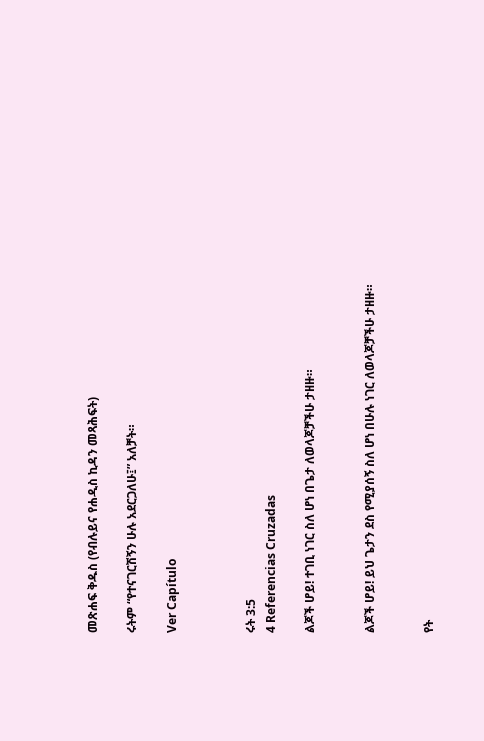መጽሐፍ ቅዱስ (የብሉይና የሐዲስ ኪዳን መጻሕፍት)

ሩትም “የተናገርሽኝን ሁሉ አደርጋለሁ፤” አለቻት።

Ver Capítulo



ሩት 3:5
4 Referencias Cruzadas

ልጆች ሆይ! ተገቢ ነገር ስለ ሆነ በጌታ ለወላጆቻችሁ ታዘዙ።


ልጆች ሆይ! ይህ ጌታን ደስ የሚያሰኝ ስለ ሆነ በሁሉ ነገር ለወላጆቻችሁ ታዘዙ።


የት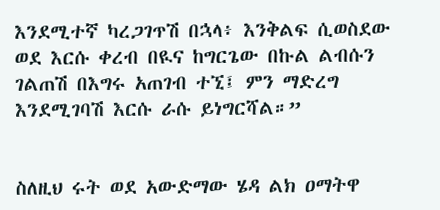እንደሚተኛ ካረጋገጥሽ በኋላ፥ እንቅልፍ ሲወስደው ወደ እርሱ ቀረብ በዪና ከግርጌው በኩል ልብሱን ገልጠሽ በእግሩ አጠገብ ተኚ፤ ምን ማድረግ እንደሚገባሽ እርሱ ራሱ ይነግርሻል።”


ስለዚህ ሩት ወደ አውድማው ሄዳ ልክ ዐማትዋ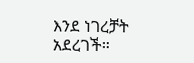እንደ ነገረቻት አደረገች።